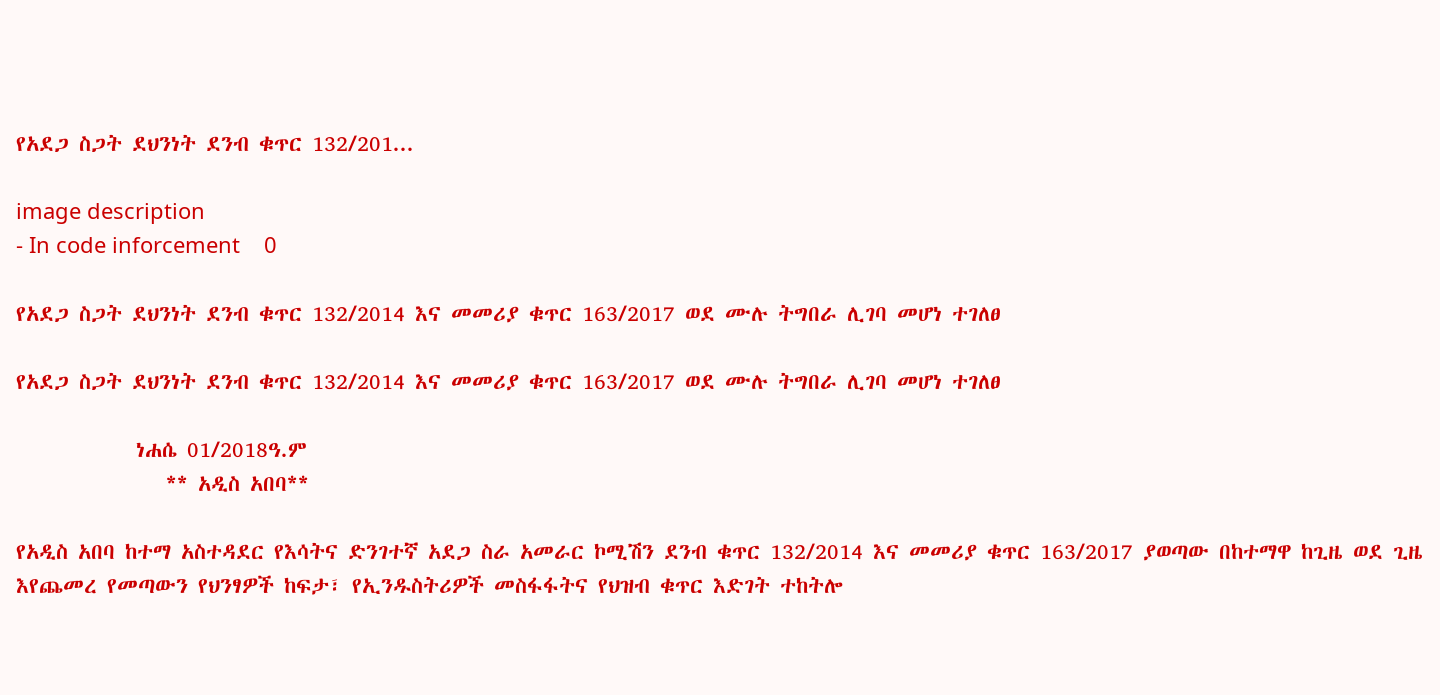የአደጋ ስጋት ደህንነት ደንብ ቁጥር 132/201...

image description
- In code inforcement    0

የአደጋ ስጋት ደህንነት ደንብ ቁጥር 132/2014 እና መመሪያ ቁጥር 163/2017 ወደ ሙሉ ትግበራ ሊገባ መሆነ ተገለፀ

የአደጋ ስጋት ደህንነት ደንብ ቁጥር 132/2014 እና መመሪያ ቁጥር 163/2017 ወደ ሙሉ ትግበራ ሊገባ መሆነ ተገለፀ

            ነሐሴ 01/2018ዓ.ም
               ** አዲስ አበባ**

የአዲስ አበባ ከተማ አስተዳደር የእሳትና ድንገተኛ አደጋ ስራ አመራር ኮሚሽን ደንብ ቁጥር 132/2014 እና መመሪያ ቁጥር 163/2017 ያወጣው በከተማዋ ከጊዜ ወደ ጊዜ እየጨመረ የመጣውን የህንፃዎች ከፍታ፣ የኢንዱስትሪዎች መስፋፋትና የህዝብ ቁጥር እድገት ተከትሎ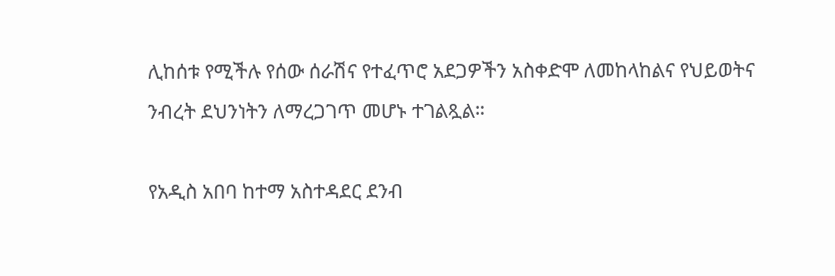ሊከሰቱ የሚችሉ የሰው ሰራሽና የተፈጥሮ አደጋዎችን አስቀድሞ ለመከላከልና የህይወትና ንብረት ደህንነትን ለማረጋገጥ መሆኑ ተገልጿል።

የአዲስ አበባ ከተማ አስተዳደር ደንብ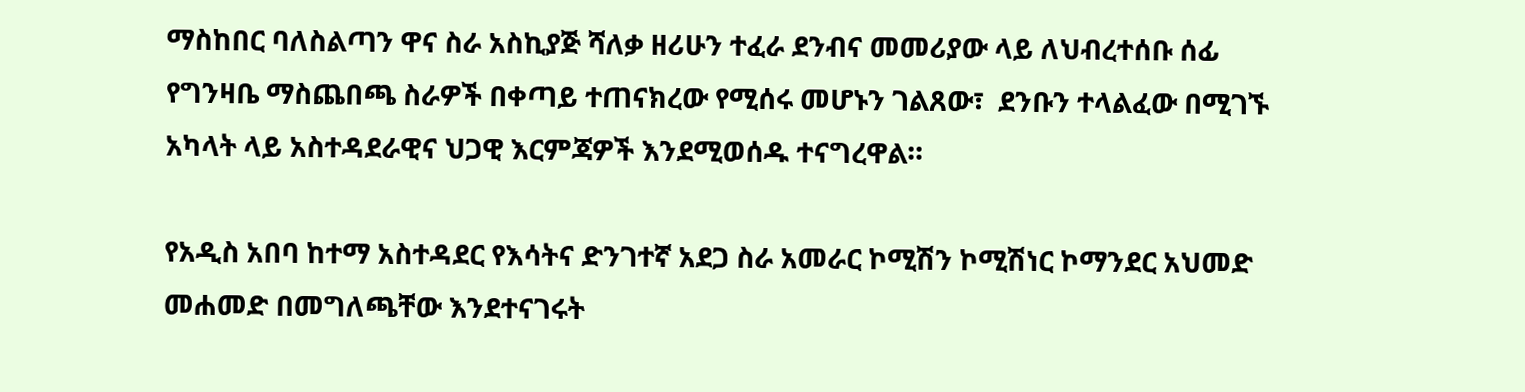ማስከበር ባለስልጣን ዋና ስራ አስኪያጅ ሻለቃ ዘሪሁን ተፈራ ደንብና መመሪያው ላይ ለህብረተሰቡ ሰፊ የግንዛቤ ማስጨበጫ ስራዎች በቀጣይ ተጠናክረው የሚሰሩ መሆኑን ገልጸው፣  ደንቡን ተላልፈው በሚገኙ አካላት ላይ አስተዳደራዊና ህጋዊ እርምጃዎች እንደሚወሰዱ ተናግረዋል።

የአዲስ አበባ ከተማ አስተዳደር የእሳትና ድንገተኛ አደጋ ስራ አመራር ኮሚሽን ኮሚሽነር ኮማንደር አህመድ መሐመድ በመግለጫቸው እንደተናገሩት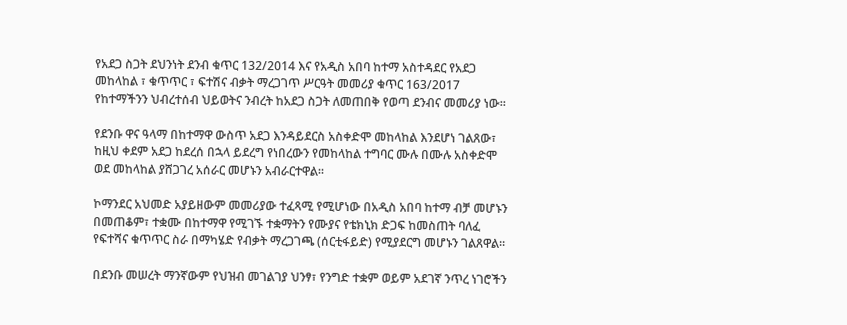የአደጋ ስጋት ደህንነት ደንብ ቁጥር 132/2014 እና የአዲስ አበባ ከተማ አስተዳደር የአደጋ መከላከል ፣ ቁጥጥር ፣ ፍተሽና ብቃት ማረጋገጥ ሥርዓት መመሪያ ቁጥር 163/2017  የከተማችንን ህብረተሰብ ህይወትና ንብረት ከአደጋ ስጋት ለመጠበቅ የወጣ ደንብና መመሪያ ነው።

የደንቡ ዋና ዓላማ በከተማዋ ውስጥ አደጋ እንዳይደርስ አስቀድሞ መከላከል እንደሆነ ገልጸው፣ ከዚህ ቀደም አደጋ ከደረሰ በኋላ ይደረግ የነበረውን የመከላከል ተግባር ሙሉ በሙሉ አስቀድሞ ወደ መከላከል ያሸጋገረ አሰራር መሆኑን አብራርተዋል።

ኮማንደር አህመድ አያይዘውም መመሪያው ተፈጻሚ የሚሆነው በአዲስ አበባ ከተማ ብቻ መሆኑን በመጠቆም፣ ተቋሙ በከተማዋ የሚገኙ ተቋማትን የሙያና የቴክኒክ ድጋፍ ከመስጠት ባለፈ የፍተሻና ቁጥጥር ስራ በማካሄድ የብቃት ማረጋገጫ (ሰርቲፋይድ) የሚያደርግ መሆኑን ገልጸዋል።

በደንቡ መሠረት ማንኛውም የህዝብ መገልገያ ህንፃ፣ የንግድ ተቋም ወይም አደገኛ ንጥረ ነገሮችን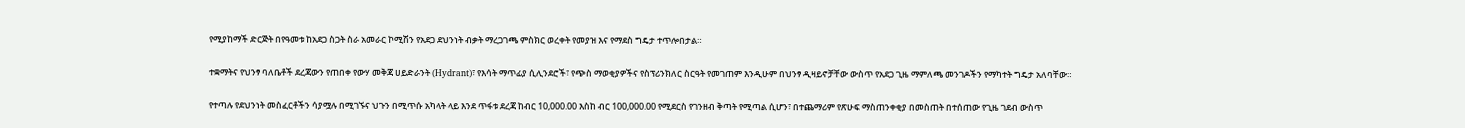የሚያከማች ድርጅት በየዓመቱ ከአደጋ ስጋት ስራ አመራር ኮሚሽን የአደጋ ደህንነት ብቃት ማረጋገጫ ምስክር ወረቀት የመያዝ እና የማደስ ግዴታ ተጥሎበታል።

ተቋማትና የህንፃ ባለቤቶች ደረጃውን የጠበቀ የውሃ መቅጃ ሀይድራንት (Hydrant)፣ የእሳት ማጥፊያ ሲሊንደሮች፣ የጭስ ማወቂያዎችና የስፕሪንክለር ስርዓት የመገጠም እንዲሁም በህንፃ ዲዛይኖቻቸው ውስጥ የአደጋ ጊዜ ማምለጫ መንገዶችን የማካተት ግዴታ አለባቸው።

የተጣሉ የደህንነት መስፈርቶችን ሳያሟሉ በሚገኙና ህጉን በሚጥሱ አካላት ላይ እንደ ጥፋቱ ደረጃ ከብር 10,000.00 እስከ ብር 100,000.00 የሚደርስ የገንዘብ ቅጣት የሚጣል ሲሆን፣ በተጨማሪም የጽሁፍ ማስጠንቀቂያ በመስጠት በተሰጠው የጊዜ ገደብ ውስጥ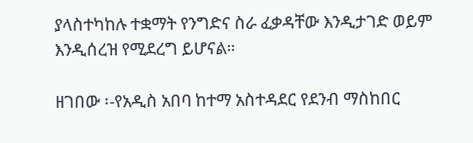ያላስተካከሉ ተቋማት የንግድና ስራ ፈቃዳቸው እንዲታገድ ወይም እንዲሰረዝ የሚደረግ ይሆናል።

ዘገበው ፡-የአዲስ አበባ ከተማ አስተዳደር የደንብ ማስከበር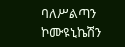ባለሥልጣን ኮሙዩኒኬሽን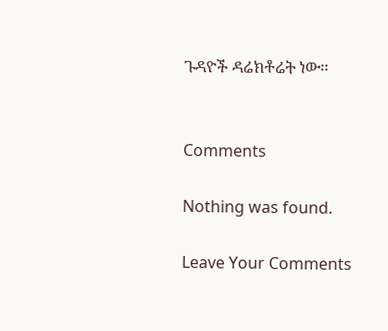ጉዳዮች ዳሬክቶሬት ነው፡፡


Comments

Nothing was found.

Leave Your Comments